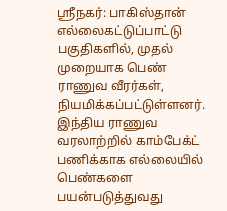ஸ்ரீநகர்: பாகிஸ்தான் எல்லைகட்டுப்பாட்டு பகுதிகளில், முதல் முறையாக பெண் ராணுவ வீரர்கள், நியமிக்கப்பட்டுள்ளனர். இந்திய ராணுவ வரலாற்றில் காம்பேக்ட் பணிக்காக எல்லையில் பெண்களை பயன்படுத்துவது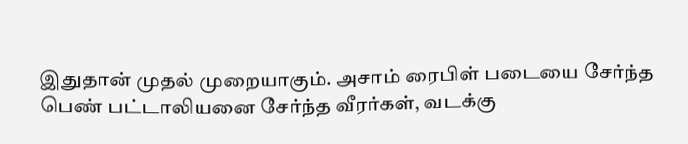இதுதான் முதல் முறையாகும். அசாம் ரைபிள் படையை சேர்ந்த பெண் பட்டாலியனை சேர்ந்த வீரர்கள், வடக்கு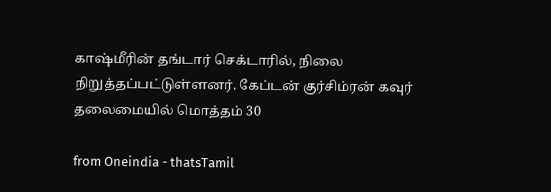காஷ்மீரின் தங்டார் செக்டாரில், நிலை நிறுத்தப்பட்டுள்ளனர். கேப்டன் குர்சிம்ரன் கவுர் தலைமையில் மொத்தம் 30

from Oneindia - thatsTamil